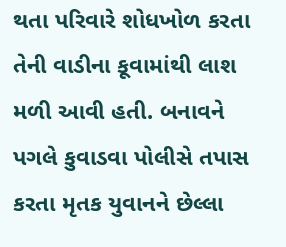થતા પરિવારે શોધખોળ કરતા તેની વાડીના કૂવામાંથી લાશ મળી આવી હતી. બનાવને પગલે કુવાડવા પોલીસે તપાસ કરતા મૃતક યુવાનને છેલ્લા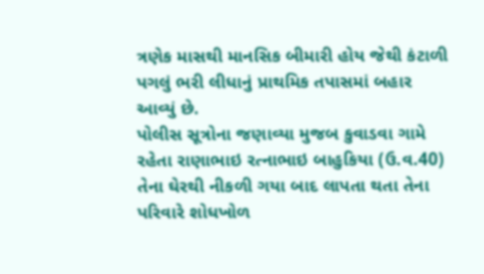ત્રણેક માસથી માનસિક બીમારી હોય જેથી કંટાળી પગલું ભરી લીધાનું પ્રાથમિક તપાસમાં બહાર આવ્યું છે.
પોલીસ સૂત્રોના જણાવ્યા મુજબ કુવાડવા ગામે રહેતા રાણાભાઇ રત્નાભાઇ બાહુકિયા (ઉ.વ.40) તેના ઘેરથી નીકળી ગયા બાદ લાપતા થતા તેના પરિવારે શોધખોળ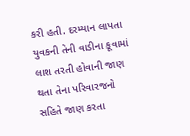કરી હતી. દરમ્યાન લાપતા યુવકની તેની વાડીના કૂવામાં લાશ તરતી હોવાની જાણ થતા તેના પરિવારજનો સહિતે જાણ કરતા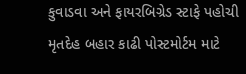કુવાડવા અને ફાયરબિગ્રેડ સ્ટાફે પહોચી મૃતદેહ બહાર કાઢી પોસ્ટમોર્ટમ માટે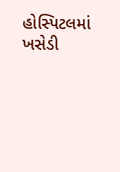હોસ્પિટલમાં ખસેડી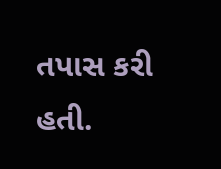તપાસ કરી હતી.